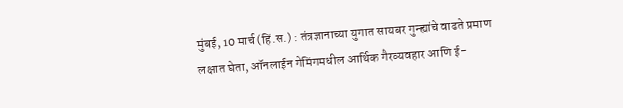मुंबई, 10 मार्च (हिं.स.) : तंत्रज्ञानाच्या युगात सायबर गुन्ह्यांचे वाढते प्रमाण लक्षात घेता, ऑनलाईन गेमिंगमधील आर्थिक गैरव्यवहार आणि ई-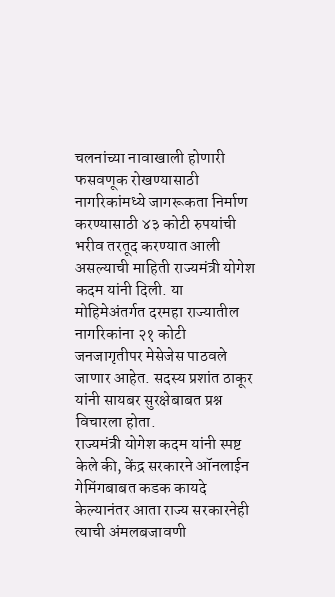चलनांच्या नावाखाली होणारी फसवणूक रोखण्यासाठी नागरिकांमध्ये जागरूकता निर्माण करण्यासाठी ४३ कोटी रुपयांची भरीव तरतूद करण्यात आली असल्याची माहिती राज्यमंत्री योगेश कदम यांनी दिली. या मोहिमेअंतर्गत दरमहा राज्यातील नागरिकांना २१ कोटी जनजागृतीपर मेसेजेस पाठवले जाणार आहेत. सदस्य प्रशांत ठाकूर यांनी सायबर सुरक्षेबाबत प्रश्न विचारला होता.
राज्यमंत्री योगेश कदम यांनी स्पष्ट केले की, केंद्र सरकारने ऑनलाईन गेमिंगबाबत कडक कायदे केल्यानंतर आता राज्य सरकारनेही त्याची अंमलबजावणी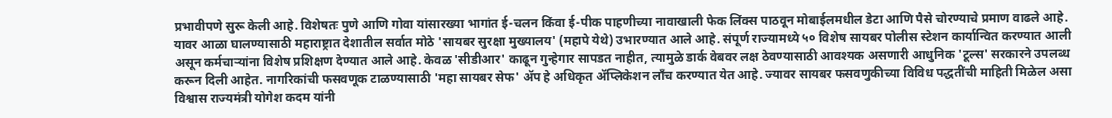प्रभावीपणे सुरू केली आहे. विशेषतः पुणे आणि गोवा यांसारख्या भागांत ई-चलन किंवा ई-पीक पाहणीच्या नावाखाली फेक लिंक्स पाठवून मोबाईलमधील डेटा आणि पैसे चोरण्याचे प्रमाण वाढले आहे. यावर आळा घालण्यासाठी महाराष्ट्रात देशातील सर्वात मोठे 'सायबर सुरक्षा मुख्यालय' (महापे येथे) उभारण्यात आले आहे. संपूर्ण राज्यामध्ये ५० विशेष सायबर पोलीस स्टेशन कार्यान्वित करण्यात आली असून कर्मचाऱ्यांना विशेष प्रशिक्षण देण्यात आले आहे. केवळ 'सीडीआर' काढून गुन्हेगार सापडत नाहीत, त्यामुळे डार्क वेबवर लक्ष ठेवण्यासाठी आवश्यक असणारी आधुनिक 'टूल्स' सरकारने उपलब्ध करून दिली आहेत. नागरिकांची फसवणूक टाळण्यासाठी 'महा सायबर सेफ' ॲप हे अधिकृत ॲप्लिकेशन लाँच करण्यात येत आहे. ज्यावर सायबर फसवणुकीच्या विविध पद्धतींची माहिती मिळेल असा विश्वास राज्यमंत्री योगेश कदम यांनी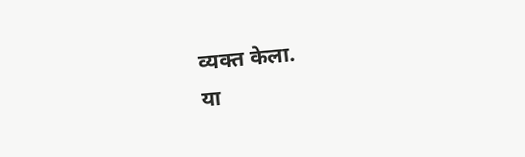व्यक्त केला.
या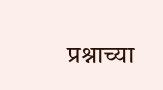प्रश्नाच्या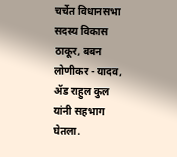चर्चेत विधानसभा सदस्य विकास ठाकूर, बबन लोणीकर - यादव, ॲड राहुल कुल यांनी सहभाग घेतला.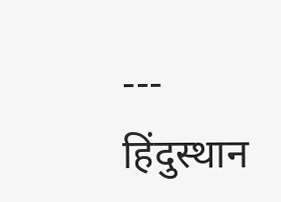---
हिंदुस्थान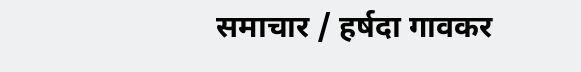समाचार / हर्षदा गावकर